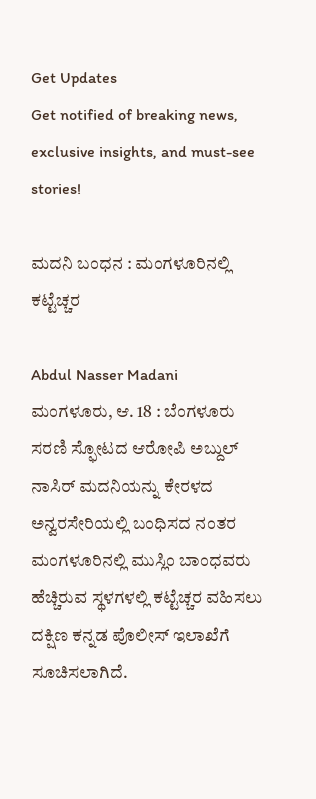Get Updates
Get notified of breaking news, exclusive insights, and must-see stories!

ಮದನಿ ಬಂಧನ : ಮಂಗಳೂರಿನಲ್ಲಿ ಕಟ್ಟೆಚ್ಚರ

Abdul Nasser Madani
ಮಂಗಳೂರು, ಆ. 18 : ಬೆಂಗಳೂರು ಸರಣಿ ಸ್ಫೋಟದ ಆರೋಪಿ ಅಬ್ದುಲ್ ನಾಸಿರ್ ಮದನಿಯನ್ನು ಕೇರಳದ ಅನ್ವರಸೇರಿಯಲ್ಲಿ ಬಂಧಿಸದ ನಂತರ ಮಂಗಳೂರಿನಲ್ಲಿ ಮುಸ್ಲಿಂ ಬಾಂಧವರು ಹೆಚ್ಚಿರುವ ಸ್ಥಳಗಳಲ್ಲಿ ಕಟ್ಟೆಚ್ಚರ ವಹಿಸಲು ದಕ್ಷಿಣ ಕನ್ನಡ ಪೊಲೀಸ್ ಇಲಾಖೆಗೆ ಸೂಚಿಸಲಾಗಿದೆ.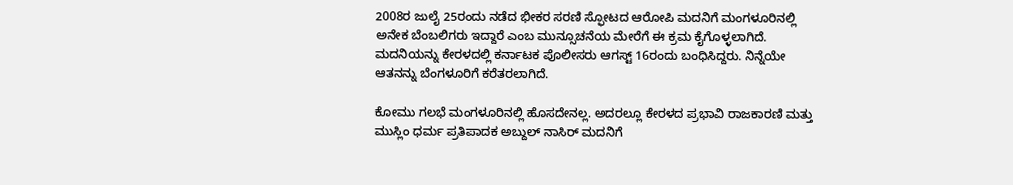2008ರ ಜುಲೈ 25ರಂದು ನಡೆದ ಭೀಕರ ಸರಣಿ ಸ್ಫೋಟದ ಆರೋಪಿ ಮದನಿಗೆ ಮಂಗಳೂರಿನಲ್ಲಿ ಅನೇಕ ಬೆಂಬಲಿಗರು ಇದ್ದಾರೆ ಎಂಬ ಮುನ್ಸೂಚನೆಯ ಮೇರೆಗೆ ಈ ಕ್ರಮ ಕೈಗೊಳ್ಳಲಾಗಿದೆ. ಮದನಿಯನ್ನು ಕೇರಳದಲ್ಲಿ ಕರ್ನಾಟಕ ಪೊಲೀಸರು ಆಗಸ್ಟ್ 16ರಂದು ಬಂಧಿಸಿದ್ದರು. ನಿನ್ನೆಯೇ ಆತನನ್ನು ಬೆಂಗಳೂರಿಗೆ ಕರೆತರಲಾಗಿದೆ.

ಕೋಮು ಗಲಭೆ ಮಂಗಳೂರಿನಲ್ಲಿ ಹೊಸದೇನಲ್ಲ. ಅದರಲ್ಲೂ ಕೇರಳದ ಪ್ರಭಾವಿ ರಾಜಕಾರಣಿ ಮತ್ತು ಮುಸ್ಲಿಂ ಧರ್ಮ ಪ್ರತಿಪಾದಕ ಅಬ್ದುಲ್ ನಾಸಿರ್ ಮದನಿಗೆ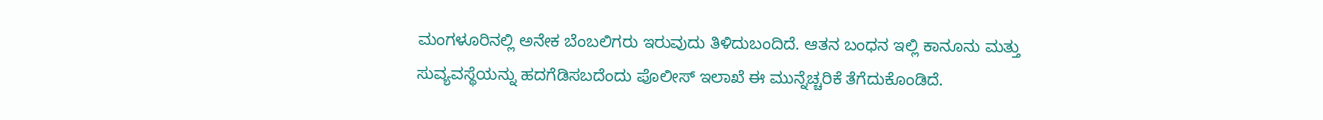ಮಂಗಳೂರಿನಲ್ಲಿ ಅನೇಕ ಬೆಂಬಲಿಗರು ಇರುವುದು ತಿಳಿದುಬಂದಿದೆ. ಆತನ ಬಂಧನ ಇಲ್ಲಿ ಕಾನೂನು ಮತ್ತು ಸುವ್ಯವಸ್ಥೆಯನ್ನು ಹದಗೆಡಿಸಬದೆಂದು ಪೊಲೀಸ್ ಇಲಾಖೆ ಈ ಮುನ್ನೆಚ್ಚರಿಕೆ ತೆಗೆದುಕೊಂಡಿದೆ.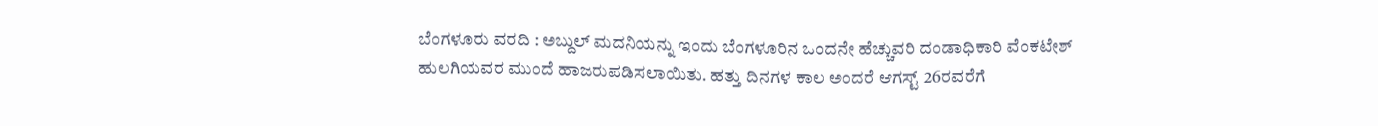ಬೆಂಗಳೂರು ವರದಿ : ಅಬ್ದುಲ್ ಮದನಿಯನ್ನು ಇಂದು ಬೆಂಗಳೂರಿನ ಒಂದನೇ ಹೆಚ್ಚುವರಿ ದಂಡಾಧಿಕಾರಿ ವೆಂಕಟೇಶ್ ಹುಲಗಿಯವರ ಮುಂದೆ ಹಾಜರುಪಡಿಸಲಾಯಿತು. ಹತ್ತು ದಿನಗಳ ಕಾಲ ಅಂದರೆ ಆಗಸ್ಟ್ 26ರವರೆಗೆ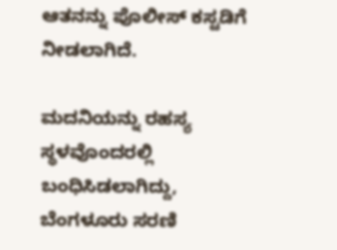ಆತನನ್ನು ಪೊಲೀಸ್ ಕಸ್ಟಡಿಗೆ ನೀಡಲಾಗಿದೆ.

ಮದನಿಯನ್ನು ರಹಸ್ಯ ಸ್ಥಳವೊಂದರಲ್ಲಿ ಬಂಧಿಸಿಡಲಾಗಿದ್ದು, ಬೆಂಗಳೂರು ಸರಣಿ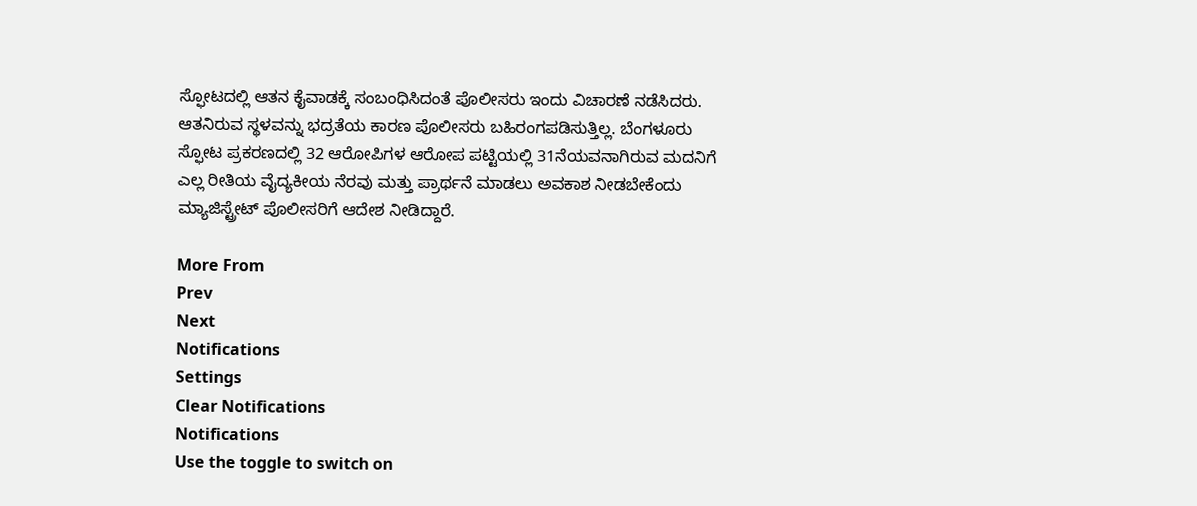ಸ್ಫೋಟದಲ್ಲಿ ಆತನ ಕೈವಾಡಕ್ಕೆ ಸಂಬಂಧಿಸಿದಂತೆ ಪೊಲೀಸರು ಇಂದು ವಿಚಾರಣೆ ನಡೆಸಿದರು. ಆತನಿರುವ ಸ್ಥಳವನ್ನು ಭದ್ರತೆಯ ಕಾರಣ ಪೊಲೀಸರು ಬಹಿರಂಗಪಡಿಸುತ್ತಿಲ್ಲ. ಬೆಂಗಳೂರು ಸ್ಫೋಟ ಪ್ರಕರಣದಲ್ಲಿ 32 ಆರೋಪಿಗಳ ಆರೋಪ ಪಟ್ಟಿಯಲ್ಲಿ 31ನೆಯವನಾಗಿರುವ ಮದನಿಗೆ ಎಲ್ಲ ರೀತಿಯ ವೈದ್ಯಕೀಯ ನೆರವು ಮತ್ತು ಪ್ರಾರ್ಥನೆ ಮಾಡಲು ಅವಕಾಶ ನೀಡಬೇಕೆಂದು ಮ್ಯಾಜಿಸ್ಟ್ರೇಟ್ ಪೊಲೀಸರಿಗೆ ಆದೇಶ ನೀಡಿದ್ದಾರೆ.

More From
Prev
Next
Notifications
Settings
Clear Notifications
Notifications
Use the toggle to switch on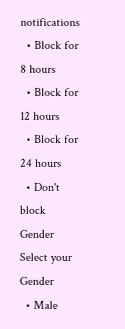notifications
  • Block for 8 hours
  • Block for 12 hours
  • Block for 24 hours
  • Don't block
Gender
Select your Gender
  • Male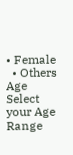• Female
  • Others
Age
Select your Age Range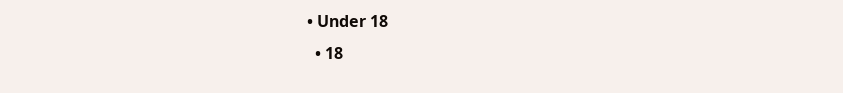• Under 18
  • 18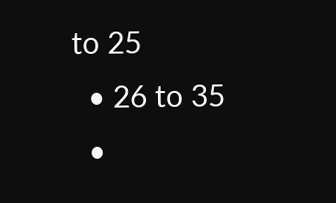to 25
  • 26 to 35
  •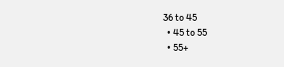36 to 45
  • 45 to 55
  • 55+